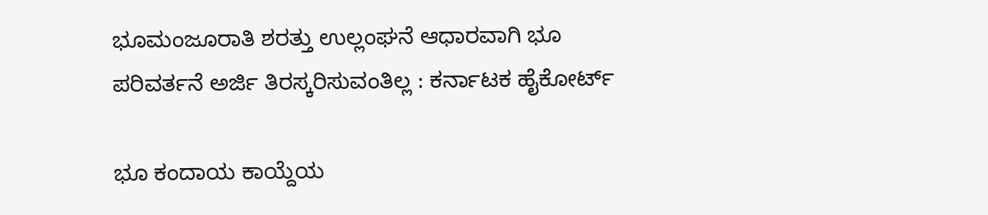ಭೂಮಂಜೂರಾತಿ ಶರತ್ತು ಉಲ್ಲಂಘನೆ ಆಧಾರವಾಗಿ ಭೂ ಪರಿವರ್ತನೆ ಅರ್ಜಿ ತಿರಸ್ಕರಿಸುವಂತಿಲ್ಲ : ಕರ್ನಾಟಕ ಹೈಕೋರ್ಟ್‌

ಭೂ ಕಂದಾಯ ಕಾಯ್ದೆಯ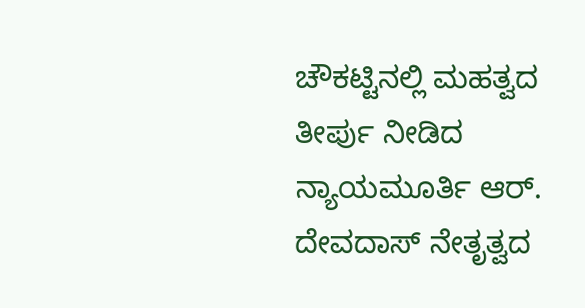ಚೌಕಟ್ಟಿನಲ್ಲಿ ಮಹತ್ವದ ತೀರ್ಪು ನೀಡಿದ ನ್ಯಾಯಮೂರ್ತಿ ಆರ್. ದೇವದಾಸ್ ನೇತೃತ್ವದ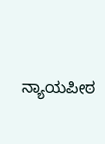ನ್ಯಾಯಪೀಠ